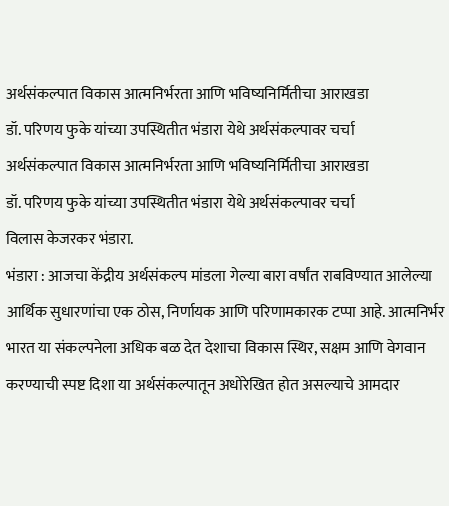अर्थसंकल्पात विकास आत्मनिर्भरता आणि भविष्यनिर्मितीचा आराखडा
डॉ. परिणय फुके यांच्या उपस्थितीत भंडारा येथे अर्थसंकल्पावर चर्चा
अर्थसंकल्पात विकास आत्मनिर्भरता आणि भविष्यनिर्मितीचा आराखडा
डॉ. परिणय फुके यांच्या उपस्थितीत भंडारा येथे अर्थसंकल्पावर चर्चा
विलास केजरकर भंडारा.
भंडारा : आजचा केंद्रीय अर्थसंकल्प मांडला गेल्या बारा वर्षांत राबविण्यात आलेल्या आर्थिक सुधारणांचा एक ठोस, निर्णायक आणि परिणामकारक टप्पा आहे. आत्मनिर्भर भारत या संकल्पनेला अधिक बळ देत देशाचा विकास स्थिर, सक्षम आणि वेगवान करण्याची स्पष्ट दिशा या अर्थसंकल्पातून अधोरेखित होत असल्याचे आमदार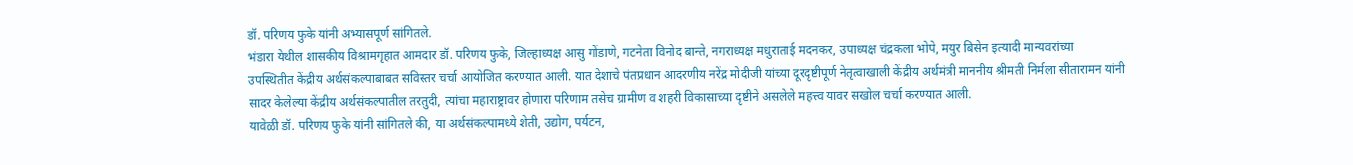डॉ. परिणय फुके यांनी अभ्यासपूर्ण सांगितले.
भंडारा येथील शासकीय विश्रामगृहात आमदार डॉ. परिणय फुके, जिल्हाध्यक्ष आसु गोंडाणे, गटनेता विनोद बान्ते, नगराध्यक्ष मधुराताई मदनकर, उपाध्यक्ष चंद्रकला भोपे, मयुर बिसेन इत्यादी मान्यवरांच्या
उपस्थितीत केंद्रीय अर्थसंकल्पाबाबत सविस्तर चर्चा आयोजित करण्यात आली. यात देशाचे पंतप्रधान आदरणीय नरेंद्र मोदीजी यांच्या दूरदृष्टीपूर्ण नेतृत्वाखाली केंद्रीय अर्थमंत्री माननीय श्रीमती निर्मला सीतारामन यांनी सादर केलेल्या केंद्रीय अर्थसंकल्पातील तरतुदी, त्यांचा महाराष्ट्रावर होणारा परिणाम तसेच ग्रामीण व शहरी विकासाच्या दृष्टीने असलेले महत्त्व यावर सखोल चर्चा करण्यात आली.
यावेळी डॉ. परिणय फुके यांनी सांगितले की, या अर्थसंकल्पामध्ये शेती, उद्योग, पर्यटन,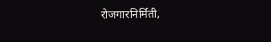रोजगारनिर्मिती,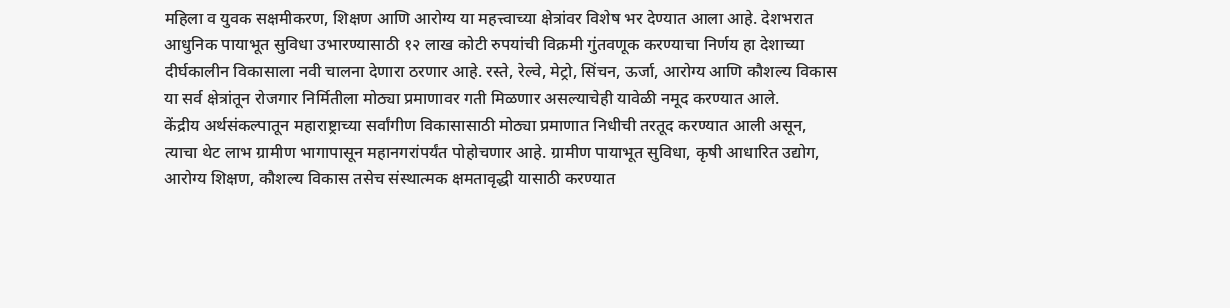महिला व युवक सक्षमीकरण, शिक्षण आणि आरोग्य या महत्त्वाच्या क्षेत्रांवर विशेष भर देण्यात आला आहे. देशभरात आधुनिक पायाभूत सुविधा उभारण्यासाठी १२ लाख कोटी रुपयांची विक्रमी गुंतवणूक करण्याचा निर्णय हा देशाच्या दीर्घकालीन विकासाला नवी चालना देणारा ठरणार आहे. रस्ते, रेल्वे, मेट्रो, सिंचन, ऊर्जा, आरोग्य आणि कौशल्य विकास या सर्व क्षेत्रांतून रोजगार निर्मितीला मोठ्या प्रमाणावर गती मिळणार असल्याचेही यावेळी नमूद करण्यात आले.
केंद्रीय अर्थसंकल्पातून महाराष्ट्राच्या सर्वांगीण विकासासाठी मोठ्या प्रमाणात निधीची तरतूद करण्यात आली असून, त्याचा थेट लाभ ग्रामीण भागापासून महानगरांपर्यंत पोहोचणार आहे. ग्रामीण पायाभूत सुविधा, कृषी आधारित उद्योग, आरोग्य शिक्षण, कौशल्य विकास तसेच संस्थात्मक क्षमतावृद्धी यासाठी करण्यात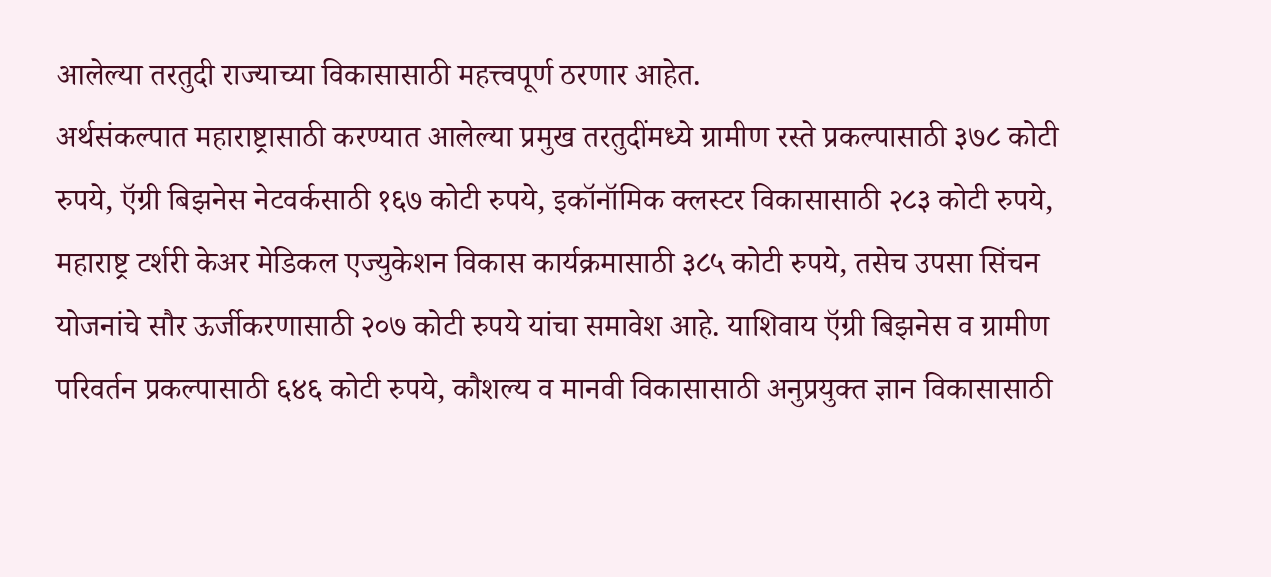आलेल्या तरतुदी राज्याच्या विकासासाठी महत्त्वपूर्ण ठरणार आहेत.
अर्थसंकल्पात महाराष्ट्रासाठी करण्यात आलेल्या प्रमुख तरतुदींमध्ये ग्रामीण रस्ते प्रकल्पासाठी ३७८ कोटी रुपये, ऍग्री बिझनेस नेटवर्कसाठी १६७ कोटी रुपये, इकॉनॉमिक क्लस्टर विकासासाठी २८३ कोटी रुपये, महाराष्ट्र टर्शरी केअर मेडिकल एज्युकेशन विकास कार्यक्रमासाठी ३८५ कोटी रुपये, तसेच उपसा सिंचन योजनांचे सौर ऊर्जीकरणासाठी २०७ कोटी रुपये यांचा समावेश आहे. याशिवाय ऍग्री बिझनेस व ग्रामीण परिवर्तन प्रकल्पासाठी ६४६ कोटी रुपये, कौशल्य व मानवी विकासासाठी अनुप्रयुक्त ज्ञान विकासासाठी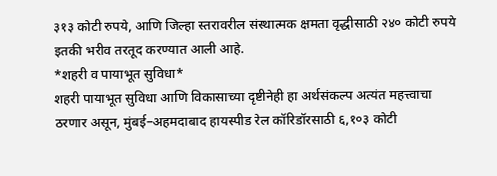३१३ कोटी रुपये, आणि जिल्हा स्तरावरील संस्थात्मक क्षमता वृद्धीसाठी २४० कोटी रुपये इतकी भरीव तरतूद करण्यात आली आहे.
*शहरी व पायाभूत सुविधा*
शहरी पायाभूत सुविधा आणि विकासाच्या दृष्टीनेही हा अर्थसंकल्प अत्यंत महत्त्वाचा ठरणार असून, मुंबई–अहमदाबाद हायस्पीड रेल कॉरिडॉरसाठी ६,१०३ कोटी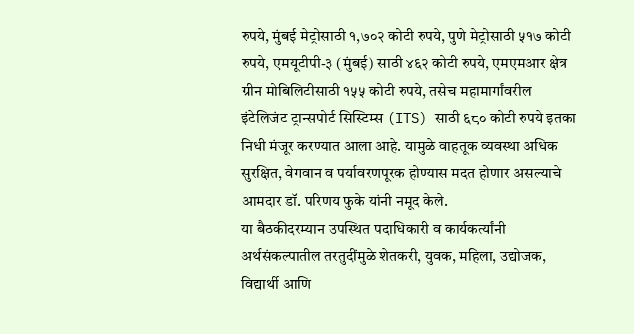रुपये, मुंबई मेट्रोसाठी १,७०२ कोटी रुपये, पुणे मेट्रोसाठी ५१७ कोटी रुपये, एमयूटीपी-३ (मुंबई) साठी ४६२ कोटी रुपये, एमएमआर क्षेत्र ग्रीन मोबिलिटीसाठी १५५ कोटी रुपये, तसेच महामार्गांवरील इंटेलिजंट ट्रान्सपोर्ट सिस्टिम्स (ITS) साठी ६८० कोटी रुपये इतका निधी मंजूर करण्यात आला आहे. यामुळे वाहतूक व्यवस्था अधिक सुरक्षित, वेगवान व पर्यावरणपूरक होण्यास मदत होणार असल्याचे आमदार डॉ. परिणय फुके यांनी नमूद केले.
या बैठकीदरम्यान उपस्थित पदाधिकारी व कार्यकर्त्यांनी अर्थसंकल्पातील तरतुदींमुळे शेतकरी, युवक, महिला, उद्योजक, विद्यार्थी आणि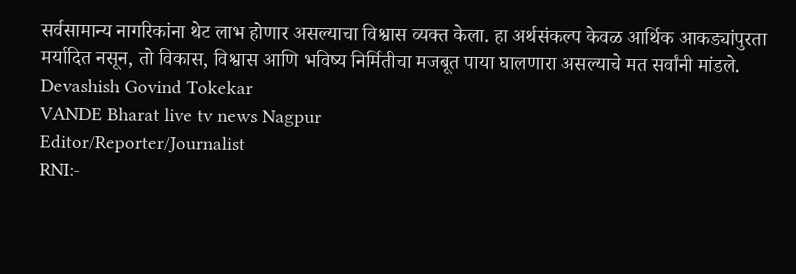सर्वसामान्य नागरिकांना थेट लाभ होणार असल्याचा विश्वास व्यक्त केला. हा अर्थसंकल्प केवळ आर्थिक आकड्यांपुरता मर्यादित नसून, तो विकास, विश्वास आणि भविष्य निर्मितीचा मजबूत पाया घालणारा असल्याचे मत सर्वांनी मांडले.
Devashish Govind Tokekar
VANDE Bharat live tv news Nagpur
Editor/Reporter/Journalist
RNI:-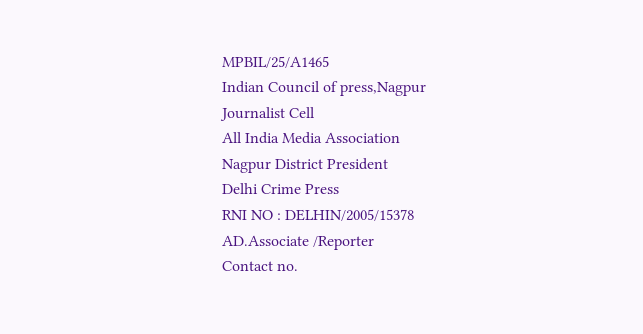MPBIL/25/A1465
Indian Council of press,Nagpur
Journalist Cell
All India Media Association
Nagpur District President
Delhi Crime Press
RNI NO : DELHIN/2005/15378
AD.Associate /Reporter
Contact no.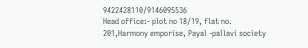9422428110/9146095536
Head office:- plot no 18/19, flat no. 201,Harmony emporise, Payal -pallavi society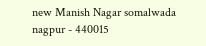new Manish Nagar somalwada nagpur - 440015